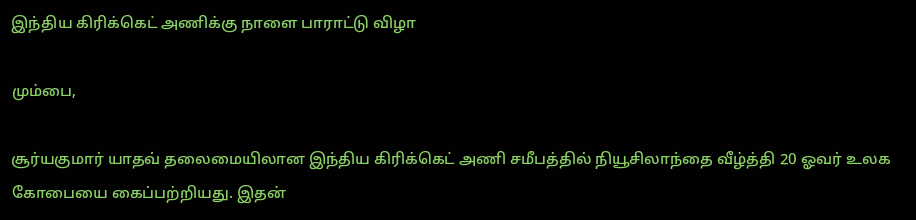இந்திய கிரிக்கெட் அணிக்கு நாளை பாராட்டு விழா

மும்பை,

சூர்யகுமார் யாதவ் தலைமையிலான இந்திய கிரிக்கெட் அணி சமீபத்தில் நியூசிலாந்தை வீழ்த்தி 20 ஓவர் உலக கோபையை கைப்பற்றியது. இதன்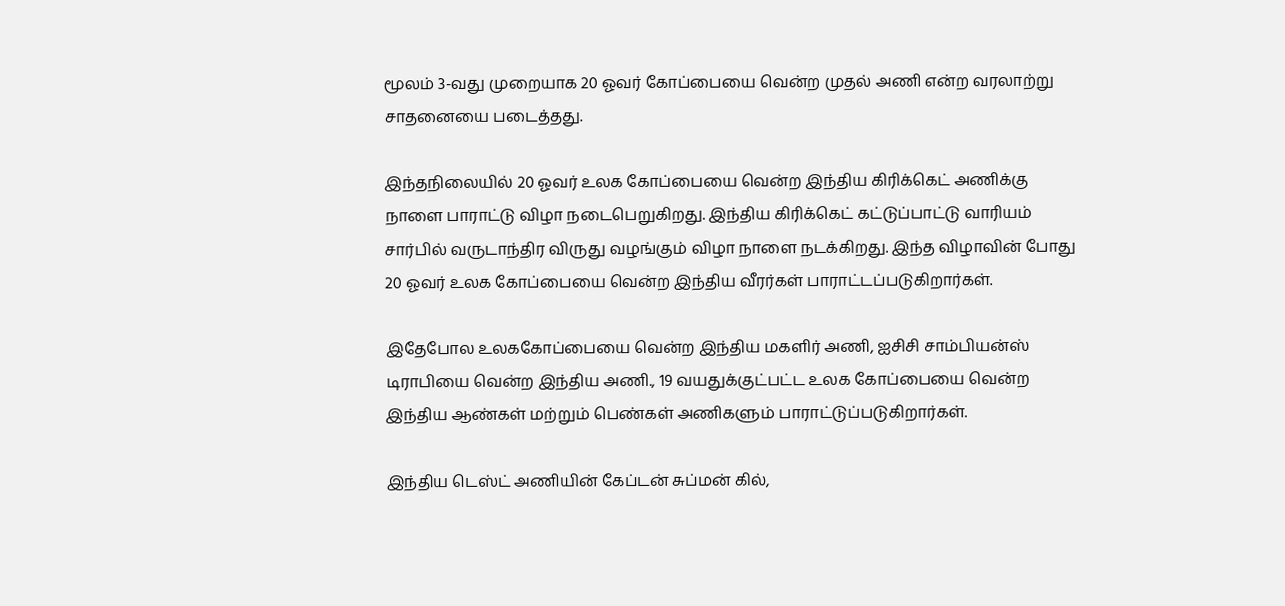மூலம் 3-வது முறையாக 20 ஓவர் கோப்பையை வென்ற முதல் அணி என்ற வரலாற்று சாதனையை படைத்தது.

இந்தநிலையில் 20 ஓவர் உலக கோப்பையை வென்ற இந்திய கிரிக்கெட் அணிக்கு நாளை பாராட்டு விழா நடைபெறுகிறது. இந்திய கிரிக்கெட் கட்டுப்பாட்டு வாரியம் சார்பில் வருடாந்திர விருது வழங்கும் விழா நாளை நடக்கிறது. இந்த விழாவின் போது 20 ஓவர் உலக கோப்பையை வென்ற இந்திய வீரர்கள் பாராட்டப்படுகிறார்கள்.

இதேபோல உலககோப்பையை வென்ற இந்திய மகளிர் அணி, ஐசிசி சாம்பியன்ஸ் டிராபியை வென்ற இந்திய அணி., 19 வயதுக்குட்பட்ட உலக கோப்பையை வென்ற இந்திய ஆண்கள் மற்றும் பெண்கள் அணிகளும் பாராட்டுப்படுகிறார்கள்.

இந்திய டெஸ்ட் அணியின் கேப்டன் சுப்மன் கில்,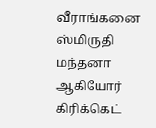வீராங்கனை ஸ்மிருதி மந்தனா ஆகியோர் கிரிக்கெட்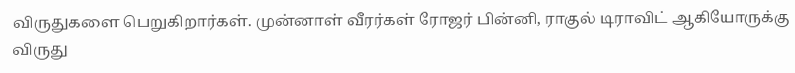விருதுகளை பெறுகிறார்கள். முன்னாள் வீரர்கள் ரோஜர் பின்னி, ராகுல் டிராவிட் ஆகியோருக்கு விருது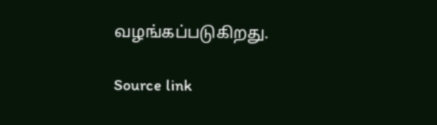வழங்கப்படுகிறது.

Source link